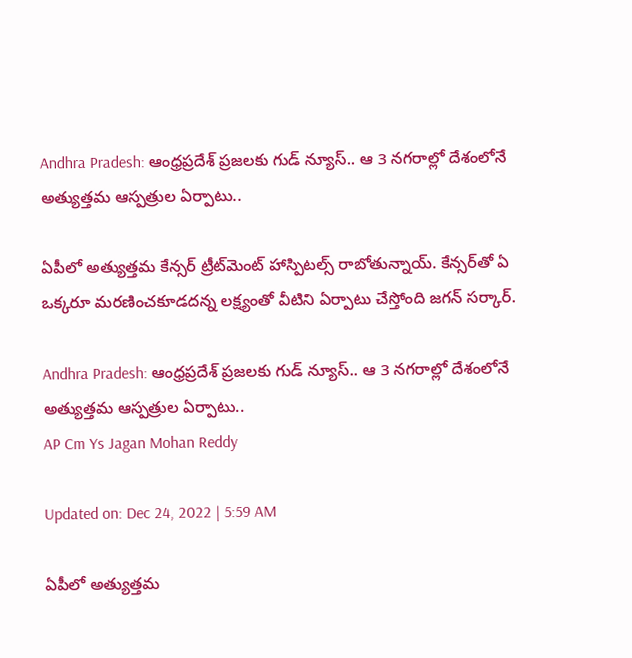Andhra Pradesh: ఆంధ్రప్రదేశ్ ప్రజలకు గుడ్ న్యూస్.. ఆ 3 నగరాల్లో దేశంలోనే అత్యుత్తమ ఆస్పత్రుల ఏర్పాటు..

ఏపీలో అత్యుత్తమ కేన్సర్‌ ట్రీట్‌మెంట్‌ హాస్పిటల్స్‌ రాబోతున్నాయ్‌. కేన్సర్‌తో ఏ ఒక్కరూ మరణించకూడదన్న లక్ష్యంతో వీటిని ఏర్పాటు చేస్తోంది జగన్‌ సర్కార్‌.

Andhra Pradesh: ఆంధ్రప్రదేశ్ ప్రజలకు గుడ్ న్యూస్.. ఆ 3 నగరాల్లో దేశంలోనే అత్యుత్తమ ఆస్పత్రుల ఏర్పాటు..
AP Cm Ys Jagan Mohan Reddy

Updated on: Dec 24, 2022 | 5:59 AM

ఏపీలో అత్యుత్తమ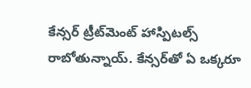కేన్సర్‌ ట్రీట్‌మెంట్‌ హాస్పిటల్స్‌ రాబోతున్నాయ్‌. కేన్సర్‌తో ఏ ఒక్కరూ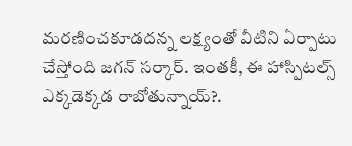మరణించకూడదన్న లక్ష్యంతో వీటిని ఏర్పాటు చేస్తోంది జగన్‌ సర్కార్‌. ఇంతకీ, ఈ హాస్పిటల్స్‌ ఎక్కడెక్కడ రాబోతున్నాయ్‌?.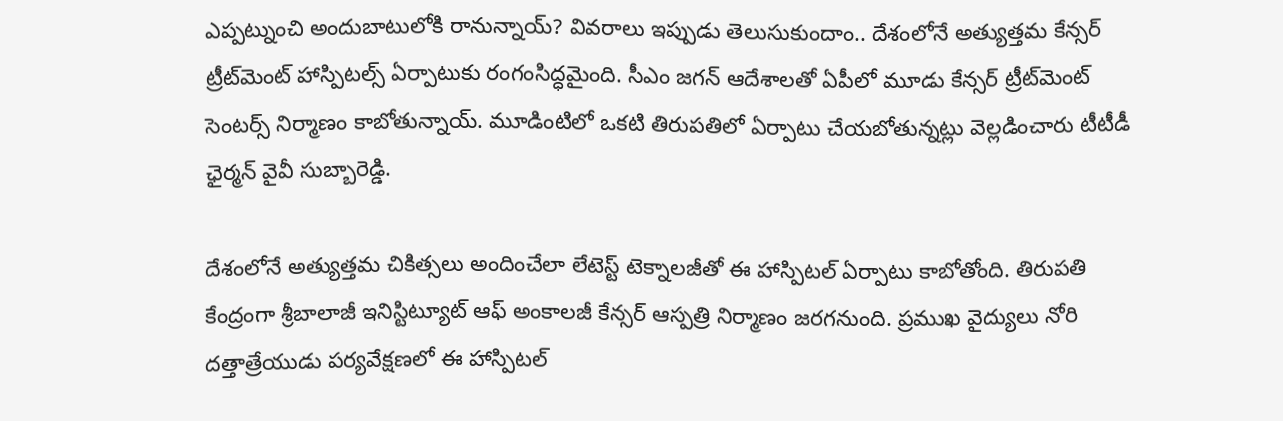ఎప్పట్నుంచి అందుబాటులోకి రానున్నాయ్‌? వివరాలు ఇప్పుడు తెలుసుకుందాం.. దేశంలోనే అత్యుత్తమ కేన్సర్‌ ట్రీట్‌మెంట్‌ హాస్పిటల్స్‌ ఏర్పాటుకు రంగంసిద్ధమైంది. సీఎం జగన్‌ ఆదేశాలతో ఏపీలో మూడు కేన్సర్‌ ట్రీట్‌మెంట్‌ సెంటర్స్‌ నిర్మాణం కాబోతున్నాయ్‌. మూడింటిలో ఒకటి తిరుపతిలో ఏర్పాటు చేయబోతున్నట్లు వెల్లడించారు టీటీడీ ఛైర్మన్‌ వైవీ సుబ్బారెడ్డి.

దేశంలోనే అత్యుత్తమ చికిత్సలు అందించేలా లేటెస్ట్‌ టెక్నాలజీతో ఈ హాస్పిటల్‌ ఏర్పాటు కాబోతోంది. తిరుపతి కేంద్రంగా శ్రీబాలాజీ ఇనిస్టిట్యూట్‌ ఆఫ్‌ అంకాలజీ కేన్సర్‌ ఆస్పత్రి నిర్మాణం జరగనుంది. ప్రముఖ వైద్యులు నోరి దత్తాత్రేయుడు పర్యవేక్షణలో ఈ హాస్పిటల్‌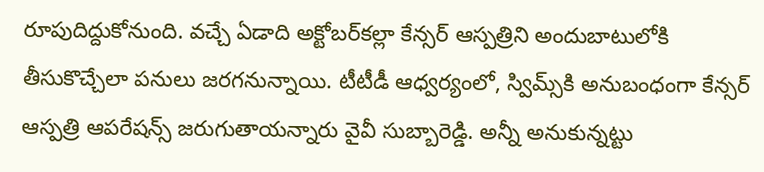రూపుదిద్దుకోనుంది. వచ్చే ఏడాది అక్టోబర్‌కల్లా కేన్సర్‌ ఆస్పత్రిని అందుబాటులోకి తీసుకొచ్చేలా పనులు జరగనున్నాయి. టీటీడీ ఆధ్వర్యంలో, స్విమ్స్‌కి అనుబంధంగా కేన్సర్‌ ఆస్పత్రి ఆపరేషన్స్‌ జరుగుతాయన్నారు వైవీ సుబ్బారెడ్డి. అన్నీ అనుకున్నట్టు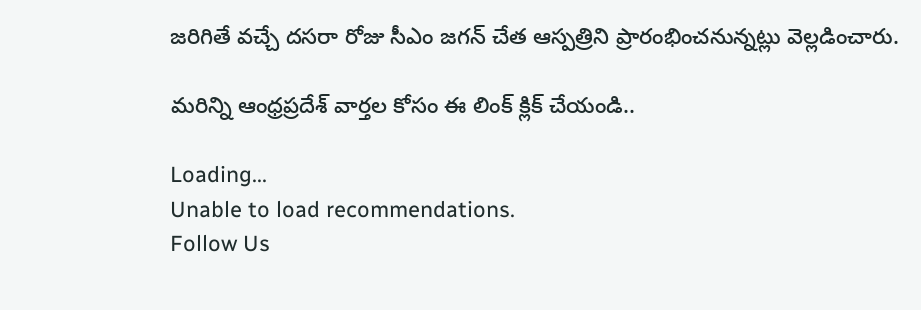జరిగితే వచ్చే దసరా రోజు సీఎం జగన్‌ చేత ఆస్పత్రిని ప్రారంభించనున్నట్లు వెల్లడించారు.

మరిన్ని ఆంధ్రప్రదేశ్ వార్తల కోసం ఈ లింక్ క్లిక్ చేయండి..

Loading...
Unable to load recommendations.
Follow Us